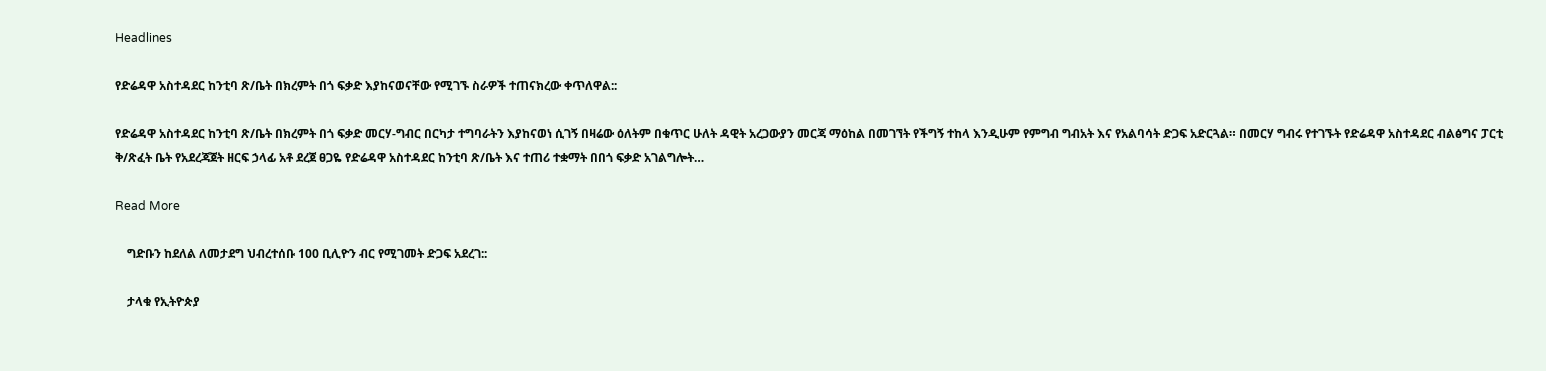Headlines

የድሬዳዋ አስተዳደር ከንቲባ ጽ/ቤት በክረምት በጎ ፍቃድ እያከናወናቸው የሚገኙ ስራዎች ተጠናክረው ቀጥለዋል::

የድሬዳዋ አስተዳደር ከንቲባ ጽ/ቤት በክረምት በጎ ፍቃድ መርሃ-ግብር በርካታ ተግባራትን እያከናወነ ሲገኝ በዛሬው ዕለትም በቁጥር ሁለት ዳዊት አረጋውያን መርጃ ማዕከል በመገኘት የችግኝ ተከላ እንዲሁም የምግብ ግብአት እና የአልባሳት ድጋፍ አድርጓል። በመርሃ ግብሩ የተገኙት የድሬዳዋ አስተዳደር ብልፅግና ፓርቲ ቅ/ጽፈት ቤት የአደረጃጀት ዘርፍ ኃላፊ አቶ ደረጀ ፀጋዬ የድሬዳዋ አስተዳደር ከንቲባ ጽ/ቤት እና ተጠሪ ተቋማት በበጎ ፍቃድ አገልግሎት…

Read More

    ግድቡን ከደለል ለመታደግ ህብረተሰቡ 100 ቢሊዮን ብር የሚገመት ድጋፍ አደረገ::

    ታላቁ የኢትዮጵያ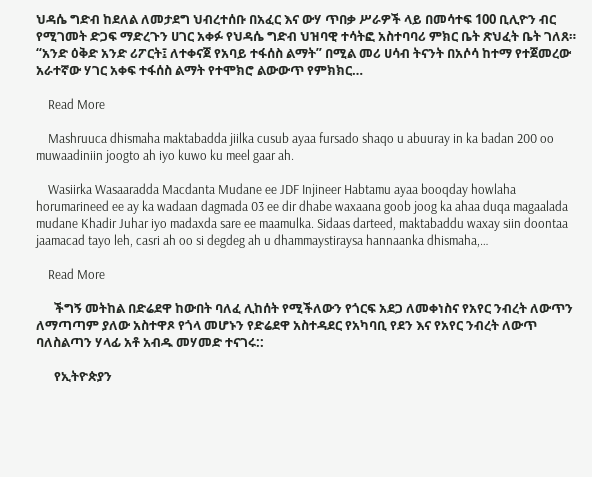ህዳሴ ግድብ ከደለል ለመታደግ ህብረተሰቡ በአፈር እና ውሃ ጥበቃ ሥራዎች ላይ በመሳተፍ 100 ቢሊዮን ብር የሚገመት ድጋፍ ማድረጉን ሀገር አቀፉ የህዳሴ ግድብ ህዝባዊ ተሳትፎ አስተባባሪ ምክር ቤት ጽህፈት ቤት ገለጸ። “አንድ ዕቅድ አንድ ሪፖርት፤ ለተቀናጀ የአባይ ተፋሰስ ልማት” በሚል መሪ ሀሳብ ትናንት በአሶሳ ከተማ የተጀመረው አራተኛው ሃገር አቀፍ ተፋሰስ ልማት የተሞክሮ ልውውጥ የምክክር…

    Read More

    Mashruuca dhismaha maktabadda jiilka cusub ayaa fursado shaqo u abuuray in ka badan 200 oo muwaadiniin joogto ah iyo kuwo ku meel gaar ah.

    Wasiirka Wasaaradda Macdanta Mudane ee JDF Injineer Habtamu ayaa booqday howlaha horumarineed ee ay ka wadaan dagmada 03 ee dir dhabe waxaana goob joog ka ahaa duqa magaalada mudane Khadir Juhar iyo madaxda sare ee maamulka. Sidaas darteed, maktabaddu waxay siin doontaa jaamacad tayo leh, casri ah oo si degdeg ah u dhammaystiraysa hannaanka dhismaha,…

    Read More

      ችግኝ መትከል በድሬደዋ ከውበት ባለፈ ሊከሰት የሚችለውን የጎርፍ አደጋ ለመቀነስና የአየር ንብረት ለውጥን ለማጣጣም ያለው አስተዋጾ የጎላ መሆኑን የድሬደዋ አስተዳደር የአካባቢ የደን እና የአየር ንብረት ለውጥ ባለስልጣን ሃላፊ አቶ አብዱ መሃመድ ተናገሩ::

      የኢትዮጵያን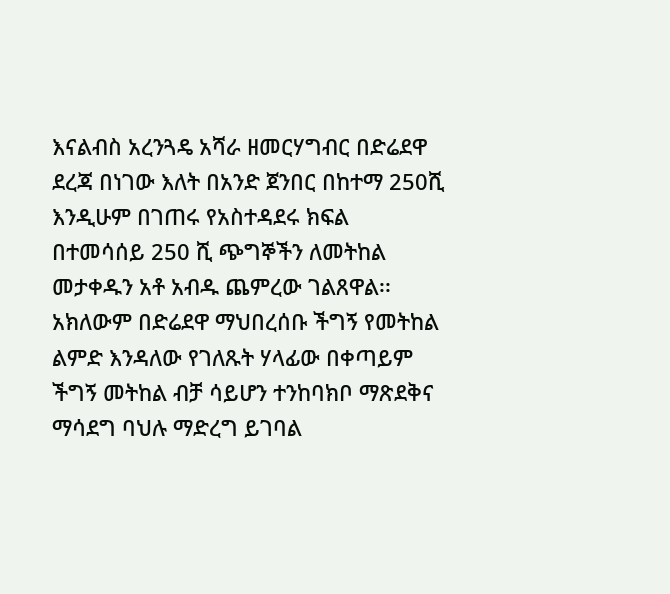እናልብስ አረንጓዴ አሻራ ዘመርሃግብር በድሬደዋ ደረጃ በነገው እለት በአንድ ጀንበር በከተማ 250ሺ እንዲሁም በገጠሩ የአስተዳደሩ ክፍል በተመሳሰይ 250 ሺ ጭግኞችን ለመትከል መታቀዱን አቶ አብዱ ጨምረው ገልጸዋል፡፡ አክለውም በድሬደዋ ማህበረሰቡ ችግኝ የመትከል ልምድ እንዳለው የገለጹት ሃላፊው በቀጣይም ችግኝ መትከል ብቻ ሳይሆን ተንከባክቦ ማጽደቅና ማሳደግ ባህሉ ማድረግ ይገባል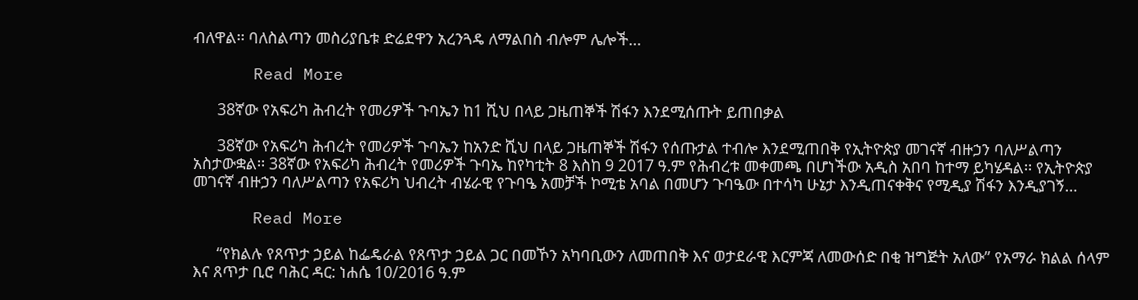ብለዋል፡፡ ባለስልጣን መስሪያቤቱ ድሬደዋን አረንጓዴ ለማልበስ ብሎም ሌሎች…

      Read More

      38ኛው የአፍሪካ ሕብረት የመሪዎች ጉባኤን ከ1 ሺህ በላይ ጋዜጠኞች ሽፋን እንደሚሰጡት ይጠበቃል

      38ኛው የአፍሪካ ሕብረት የመሪዎች ጉባኤን ከአንድ ሺህ በላይ ጋዜጠኞች ሽፋን የሰጡታል ተብሎ እንደሚጠበቅ የኢትዮጵያ መገናኛ ብዙኃን ባለሥልጣን አስታውቋል፡፡ 38ኛው የአፍሪካ ሕብረት የመሪዎች ጉባኤ ከየካቲት 8 እስከ 9 2017 ዓ.ም የሕብረቱ መቀመጫ በሆነችው አዲስ አበባ ከተማ ይካሄዳል፡፡ የኢትዮጵያ መገናኛ ብዙኃን ባለሥልጣን የአፍሪካ ህብረት ብሄራዊ የጉባዔ አመቻች ኮሚቴ አባል በመሆን ጉባዔው በተሳካ ሁኔታ እንዲጠናቀቅና የሚዲያ ሽፋን እንዲያገኝ…

      Read More

      “የክልሉ የጸጥታ ኃይል ከፌዴራል የጸጥታ ኃይል ጋር በመኾን አካባቢውን ለመጠበቅ እና ወታደራዊ እርምጃ ለመውሰድ በቂ ዝግጅት አለው” የአማራ ክልል ሰላም እና ጸጥታ ቢሮ ባሕር ዳር: ነሐሴ 10/2016 ዓ.ም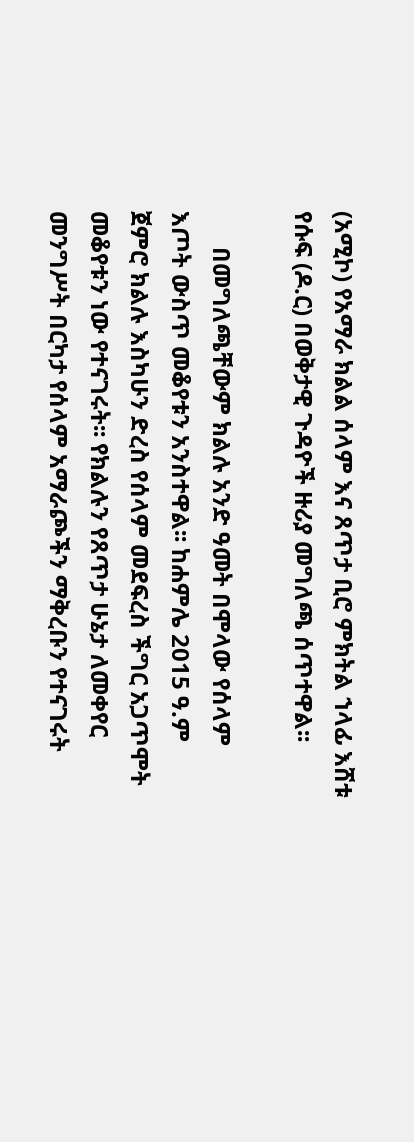(አሚኮ) የአማራ ክልል ሰላም እና ጸጥታ ቢሮ ምክትል ኀላፊ እሸቱ የሱፍ (ዶ.ር) በወቅታዊ ጉዳዮች ዙሪያ መግለጫ ሰጥተዋል፡፡

      በመግለጫቸውም ክልሉ አንድ ዓመት በሞላው የሰላም እጦት ውስጥ መቆየቱን አንስተዋል፡፡ ከሐምሌ 2015 ዓ.ም ጀምሮ ክልሉ እስካሁን ድረስ የሰላም መደፍረስ ችግር አጋጥሞት መቆየቱን ነው የተናገሩት፡፡ የክልሉን የጸጥታ ሁኔታ ለመቀየር መንግሥት በርካታ የሰላም አማራጮችን ማቅረቡን የተናገሩት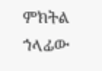ምክትል ኀላፊው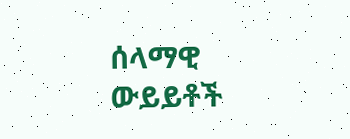ሰላማዊ ውይይቶች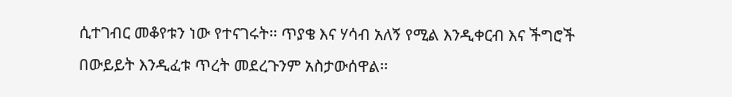ሲተገብር መቆየቱን ነው የተናገሩት፡፡ ጥያቄ እና ሃሳብ አለኝ የሚል እንዲቀርብ እና ችግሮች በውይይት እንዲፈቱ ጥረት መደረጉንም አስታውሰዋል፡፡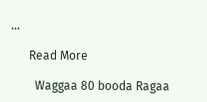…

      Read More

        Waggaa 80 booda Ragaa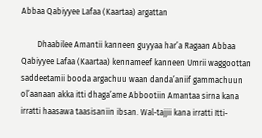Abbaa Qabiyyee Lafaa (Kaartaa) argattan

        Dhaabilee Amantii kanneen guyyaa har’a Ragaan Abbaa Qabiyyee Lafaa (Kaartaa) kennameef kanneen Umrii waggoottan saddeetamii booda argachuu waan danda’aniif gammachuun ol’aanaan akka itti dhaga’ame Abbootiin Amantaa sirna kana irratti haasawa taasisaniin ibsan. Wal-tajjii kana irratti Itti-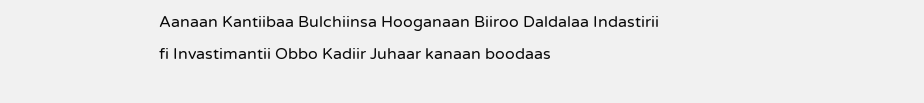Aanaan Kantiibaa Bulchiinsa Hooganaan Biiroo Daldalaa Indastirii fi Invastimantii Obbo Kadiir Juhaar kanaan boodaas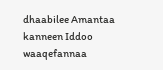dhaabilee Amantaa kanneen Iddoo waaqefannaa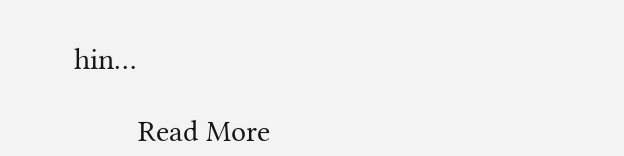hin…

        Read More